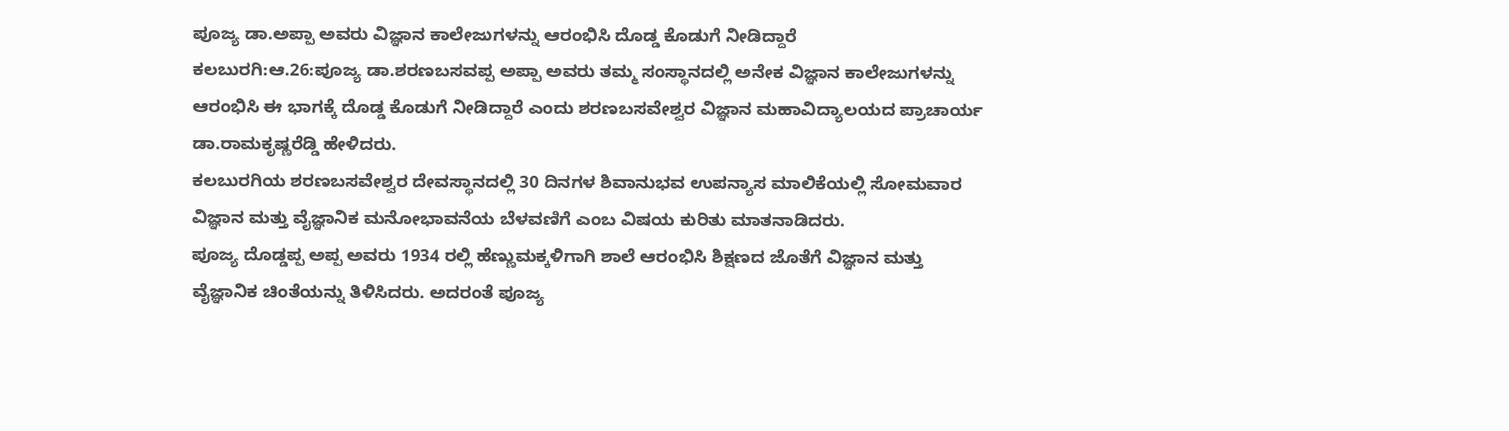ಪೂಜ್ಯ ಡಾ.ಅಪ್ಪಾ ಅವರು ವಿಜ್ಞಾನ ಕಾಲೇಜುಗಳನ್ನು ಆರಂಭಿಸಿ ದೊಡ್ಡ ಕೊಡುಗೆ ನೀಡಿದ್ದಾರೆ
ಕಲಬುರಗಿ:ಆ.26:ಪೂಜ್ಯ ಡಾ.ಶರಣಬಸವಪ್ಪ ಅಪ್ಪಾ ಅವರು ತಮ್ಮ ಸಂಸ್ಥಾನದಲ್ಲಿ ಅನೇಕ ವಿಜ್ಞಾನ ಕಾಲೇಜುಗಳನ್ನು ಆರಂಭಿಸಿ ಈ ಭಾಗಕ್ಕೆ ದೊಡ್ಡ ಕೊಡುಗೆ ನೀಡಿದ್ದಾರೆ ಎಂದು ಶರಣಬಸವೇಶ್ವರ ವಿಜ್ಞಾನ ಮಹಾವಿದ್ಯಾಲಯದ ಪ್ರಾಚಾರ್ಯ ಡಾ.ರಾಮಕೃಷ್ಣರೆಡ್ಡಿ ಹೇಳಿದರು.
ಕಲಬುರಗಿಯ ಶರಣಬಸವೇಶ್ವರ ದೇವಸ್ಥಾನದಲ್ಲಿ 30 ದಿನಗಳ ಶಿವಾನುಭವ ಉಪನ್ಯಾಸ ಮಾಲಿಕೆಯಲ್ಲಿ ಸೋಮವಾರ ವಿಜ್ಞಾನ ಮತ್ತು ವೈಜ್ಞಾನಿಕ ಮನೋಭಾವನೆಯ ಬೆಳವಣಿಗೆ ಎಂಬ ವಿಷಯ ಕುರಿತು ಮಾತನಾಡಿದರು.
ಪೂಜ್ಯ ದೊಡ್ಡಪ್ಪ ಅಪ್ಪ ಅವರು 1934 ರಲ್ಲಿ ಹೆಣ್ಣುಮಕ್ಕಳಿಗಾಗಿ ಶಾಲೆ ಆರಂಭಿಸಿ ಶಿಕ್ಷಣದ ಜೊತೆಗೆ ವಿಜ್ಞಾನ ಮತ್ತು ವೈಜ್ಞಾನಿಕ ಚಿಂತೆಯನ್ನು ತಿಳಿಸಿದರು. ಅದರಂತೆ ಪೂಜ್ಯ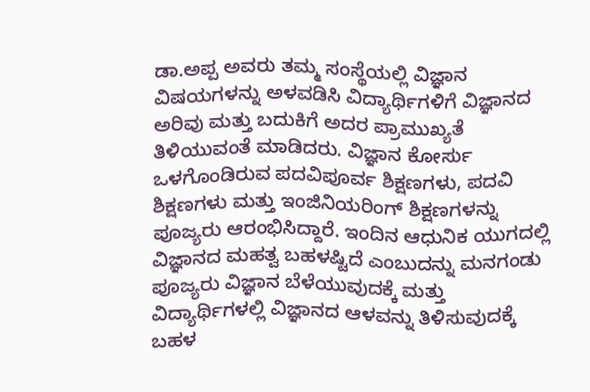ಡಾ.ಅಪ್ಪ ಅವರು ತಮ್ಮ ಸಂಸ್ಥೆಯಲ್ಲಿ ವಿಜ್ಞಾನ ವಿಷಯಗಳನ್ನು ಅಳವಡಿಸಿ ವಿದ್ಯಾರ್ಥಿಗಳಿಗೆ ವಿಜ್ಞಾನದ ಅರಿವು ಮತ್ತು ಬದುಕಿಗೆ ಅದರ ಪ್ರಾಮುಖ್ಯತೆ ತಿಳಿಯುವಂತೆ ಮಾಡಿದರು. ವಿಜ್ಞಾನ ಕೋರ್ಸು ಒಳಗೊಂಡಿರುವ ಪದವಿಪೂರ್ವ ಶಿಕ್ಷಣಗಳು, ಪದವಿ ಶಿಕ್ಷಣಗಳು ಮತ್ತು ಇಂಜಿನಿಯರಿಂಗ್ ಶಿಕ್ಷಣಗಳನ್ನು ಪೂಜ್ಯರು ಆರಂಭಿಸಿದ್ದಾರೆ. ಇಂದಿನ ಆಧುನಿಕ ಯುಗದಲ್ಲಿ ವಿಜ್ಞಾನದ ಮಹತ್ವ ಬಹಳಷ್ಟಿದೆ ಎಂಬುದನ್ನು ಮನಗಂಡು ಪೂಜ್ಯರು ವಿಜ್ಞಾನ ಬೆಳೆಯುವುದಕ್ಕೆ ಮತ್ತು ವಿದ್ಯಾರ್ಥಿಗಳಲ್ಲಿ ವಿಜ್ಞಾನದ ಆಳವನ್ನು ತಿಳಿಸುವುದಕ್ಕೆ ಬಹಳ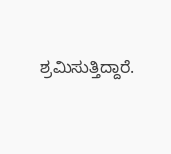ಶ್ರಮಿಸುತ್ತಿದ್ದಾರೆ.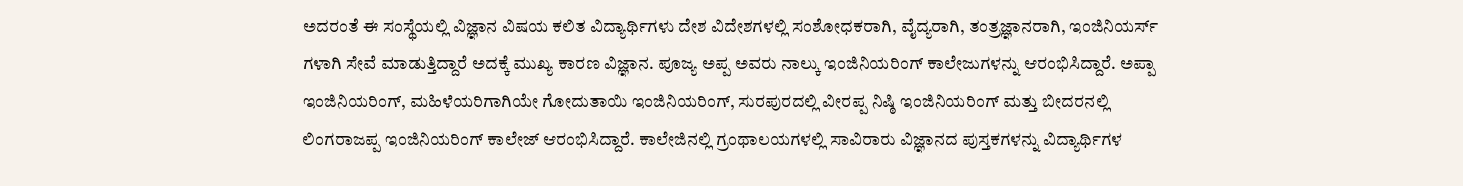ಅದರಂತೆ ಈ ಸಂಸ್ಥೆಯಲ್ಲಿ ವಿಜ್ಞಾನ ವಿಷಯ ಕಲಿತ ವಿದ್ಯಾರ್ಥಿಗಳು ದೇಶ ವಿದೇಶಗಳಲ್ಲಿ ಸಂಶೋಧಕರಾಗಿ, ವೈದ್ಯರಾಗಿ, ತಂತ್ರಜ್ಞಾನರಾಗಿ, ಇಂಜಿನಿಯರ್ಸ್ ಗಳಾಗಿ ಸೇವೆ ಮಾಡುತ್ತಿದ್ದಾರೆ ಅದಕ್ಕೆ ಮುಖ್ಯ ಕಾರಣ ವಿಜ್ಞಾನ. ಪೂಜ್ಯ ಅಪ್ಪ ಅವರು ನಾಲ್ಕು ಇಂಜಿನಿಯರಿಂಗ್ ಕಾಲೇಜುಗಳನ್ನು ಆರಂಭಿಸಿದ್ದಾರೆ. ಅಪ್ಪಾ ಇಂಜಿನಿಯರಿಂಗ್, ಮಹಿಳೆಯರಿಗಾಗಿಯೇ ಗೋದುತಾಯಿ ಇಂಜಿನಿಯರಿಂಗ್, ಸುರಪುರದಲ್ಲಿ ವೀರಪ್ಪ ನಿಷ್ಠಿ ಇಂಜಿನಿಯರಿಂಗ್ ಮತ್ತು ಬೀದರನಲ್ಲಿ ಲಿಂಗರಾಜಪ್ಪ ಇಂಜಿನಿಯರಿಂಗ್ ಕಾಲೇಜ್ ಆರಂಭಿಸಿದ್ದಾರೆ. ಕಾಲೇಜಿನಲ್ಲಿ ಗ್ರಂಥಾಲಯಗಳಲ್ಲಿ ಸಾವಿರಾರು ವಿಜ್ಞಾನದ ಪುಸ್ತಕಗಳನ್ನು ವಿದ್ಯಾರ್ಥಿಗಳ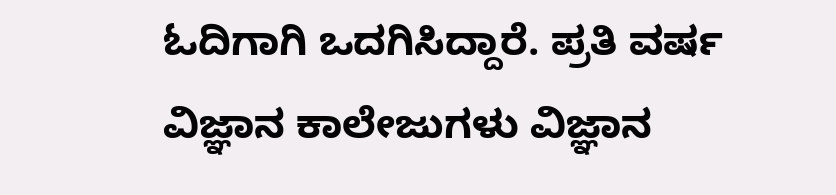ಓದಿಗಾಗಿ ಒದಗಿಸಿದ್ದಾರೆ. ಪ್ರತಿ ವರ್ಷ ವಿಜ್ಞಾನ ಕಾಲೇಜುಗಳು ವಿಜ್ಞಾನ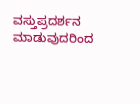ವಸ್ತುಪ್ರದರ್ಶನ ಮಾಡುವುದರಿಂದ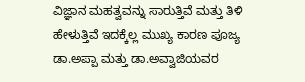ವಿಜ್ಞಾನ ಮಹತ್ವವನ್ನು ಸಾರುತ್ತಿವೆ ಮತ್ತು ತಿಳಿ ಹೇಳುತ್ತಿವೆ ಇದಕ್ಕೆಲ್ಲ ಮುಖ್ಯ ಕಾರಣ ಪೂಜ್ಯ ಡಾ.ಅಪ್ಪಾ ಮತ್ತು ಡಾ.ಅವ್ವಾಜಿಯವರ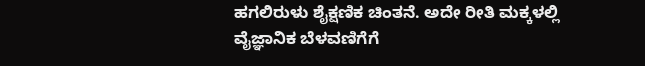ಹಗಲಿರುಳು ಶೈಕ್ಷಣಿಕ ಚಿಂತನೆ. ಅದೇ ರೀತಿ ಮಕ್ಕಳಲ್ಲಿ ವೈಜ್ಞಾನಿಕ ಬೆಳವಣಿಗೆಗೆ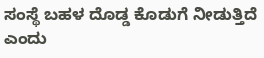ಸಂಸ್ಥೆ ಬಹಳ ದೊಡ್ಡ ಕೊಡುಗೆ ನೀಡುತ್ತಿದೆ ಎಂದು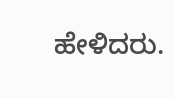ಹೇಳಿದರು.